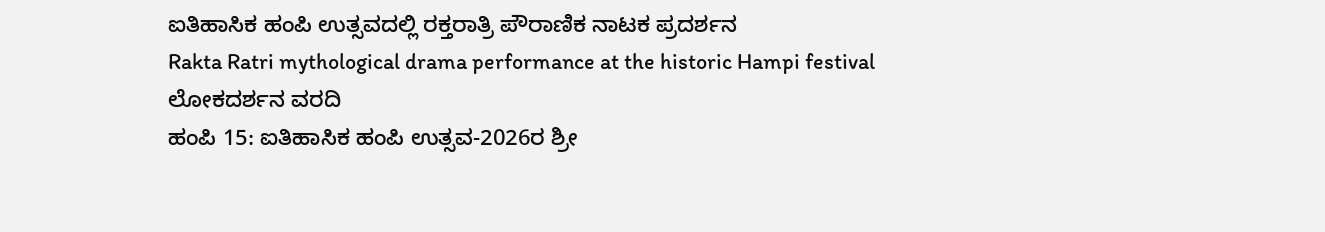ಐತಿಹಾಸಿಕ ಹಂಪಿ ಉತ್ಸವದಲ್ಲಿ ರಕ್ತರಾತ್ರಿ ಪೌರಾಣಿಕ ನಾಟಕ ಪ್ರದರ್ಶನ
Rakta Ratri mythological drama performance at the historic Hampi festival
ಲೋಕದರ್ಶನ ವರದಿ
ಹಂಪಿ 15: ಐತಿಹಾಸಿಕ ಹಂಪಿ ಉತ್ಸವ-2026ರ ಶ್ರೀ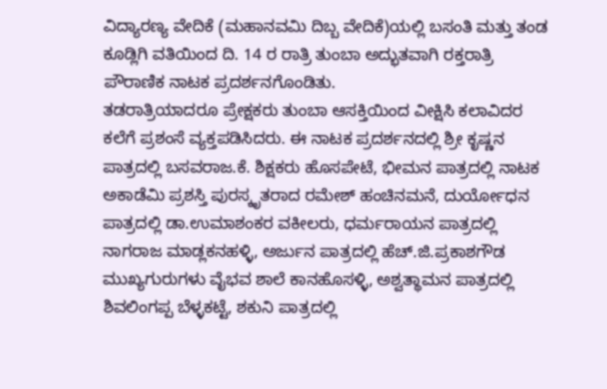ವಿದ್ಯಾರಣ್ಯ ವೇದಿಕೆ (ಮಹಾನವಮಿ ದಿಬ್ಬ ವೇದಿಕೆ)ಯಲ್ಲಿ ಬಸಂತಿ ಮತ್ತು ತಂಡ ಕೂಡ್ಲಿಗಿ ವತಿಯಿಂದ ದಿ. 14 ರ ರಾತ್ರಿ ತುಂಬಾ ಅದ್ಭುತವಾಗಿ ರಕ್ತರಾತ್ರಿ ಪೌರಾಣಿಕ ನಾಟಕ ಪ್ರದರ್ಶನಗೊಂಡಿತು.
ತಡರಾತ್ರಿಯಾದರೂ ಪ್ರೇಕ್ಷಕರು ತುಂಬಾ ಆಸಕ್ತಿಯಿಂದ ವೀಕ್ಷಿಸಿ ಕಲಾವಿದರ ಕಲೆಗೆ ಪ್ರಶಂಸೆ ವ್ಯಕ್ತಪಡಿಸಿದರು. ಈ ನಾಟಕ ಪ್ರದರ್ಶನದಲ್ಲಿ ಶ್ರೀ ಕೃಷ್ಣನ ಪಾತ್ರದಲ್ಲಿ ಬಸವರಾಜ.ಕೆ. ಶಿಕ್ಷಕರು ಹೊಸಪೇಟೆ, ಭೀಮನ ಪಾತ್ರದಲ್ಲಿ ನಾಟಕ ಅಕಾಡೆಮಿ ಪ್ರಶಸ್ತಿ ಪುರಸ್ಕೃತರಾದ ರಮೇಶ್ ಹಂಚಿನಮನೆ, ದುರ್ಯೋಧನ ಪಾತ್ರದಲ್ಲಿ ಡಾ.ಉಮಾಶಂಕರ ವಕೀಲರು, ಧರ್ಮರಾಯನ ಪಾತ್ರದಲ್ಲಿ ನಾಗರಾಜ ಮಾಡ್ಲಕನಹಳ್ಳಿ, ಅರ್ಜುನ ಪಾತ್ರದಲ್ಲಿ ಹೆಚ್.ಜಿ.ಪ್ರಕಾಶಗೌಡ ಮುಖ್ಯಗುರುಗಳು ವೈಭವ ಶಾಲೆ ಕಾನಹೊಸಳ್ಳಿ, ಅಶ್ವತ್ಥಾಮನ ಪಾತ್ರದಲ್ಲಿ ಶಿವಲಿಂಗಪ್ಪ ಬೆಳ್ಳಕಟ್ಟೆ, ಶಕುನಿ ಪಾತ್ರದಲ್ಲಿ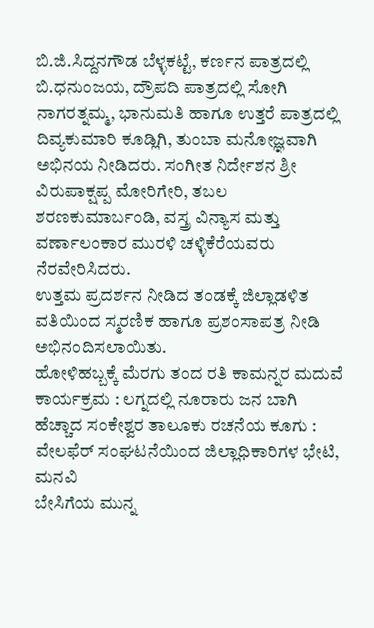ಬಿ.ಜಿ.ಸಿದ್ದನಗೌಡ ಬೆಳ್ಳಕಟ್ಟೆ, ಕರ್ಣನ ಪಾತ್ರದಲ್ಲಿ ಬಿ.ಧನುಂಜಯ, ದ್ರೌಪದಿ ಪಾತ್ರದಲ್ಲಿ ಸೋಗಿ ನಾಗರತ್ನಮ್ಮ, ಭಾನುಮತಿ ಹಾಗೂ ಉತ್ತರೆ ಪಾತ್ರದಲ್ಲಿ ದಿವ್ಯಕುಮಾರಿ ಕೂಡ್ಲಿಗಿ, ತುಂಬಾ ಮನೋಜ್ಞವಾಗಿ ಅಭಿನಯ ನೀಡಿದರು. ಸಂಗೀತ ನಿರ್ದೇಶನ ಶ್ರೀ ವಿರುಪಾಕ್ಷಪ್ಪ ಮೋರಿಗೇರಿ, ತಬಲ ಶರಣಕುಮಾರ್ಬಂಡಿ, ವಸ್ತ್ರ ವಿನ್ಯಾಸ ಮತ್ತು ವರ್ಣಾಲಂಕಾರ ಮುರಳಿ ಚಳ್ಳಿಕೆರೆಯವರು ನೆರವೇರಿಸಿದರು.
ಉತ್ತಮ ಪ್ರದರ್ಶನ ನೀಡಿದ ತಂಡಕ್ಕೆ ಜಿಲ್ಲಾಡಳಿತ ವತಿಯಿಂದ ಸ್ಮರಣಿಕ ಹಾಗೂ ಪ್ರಶಂಸಾಪತ್ರ ನೀಡಿ ಅಭಿನಂದಿಸಲಾಯಿತು.
ಹೋಳಿಹಬ್ಬಕ್ಕೆ ಮೆರಗು ತಂದ ರತಿ ಕಾಮನ್ನರ ಮದುವೆ ಕಾರ್ಯಕ್ರಮ : ಲಗ್ನದಲ್ಲಿ ನೂರಾರು ಜನ ಬಾಗಿ
ಹೆಚ್ಚಾದ ಸಂಕೇಶ್ವರ ತಾಲೂಕು ರಚನೆಯ ಕೂಗು : ವೇಲಫೆರ್ ಸಂಘಟನೆಯಿಂದ ಜಿಲ್ಲಾಧಿಕಾರಿಗಳ ಭೇಟಿ, ಮನವಿ
ಬೇಸಿಗೆಯ ಮುನ್ನ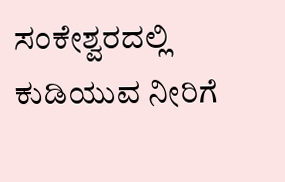ಸಂಕೇಶ್ವರದಲ್ಲಿ ಕುಡಿಯುವ ನೀರಿಗೆ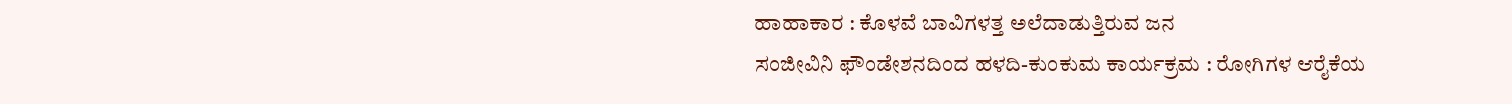ಹಾಹಾಕಾರ : ಕೊಳವೆ ಬಾವಿಗಳತ್ತ ಅಲೆದಾಡುತ್ತಿರುವ ಜನ
ಸಂಜೀವಿನಿ ಫೌಂಡೇಶನದಿಂದ ಹಳದಿ-ಕುಂಕುಮ ಕಾರ್ಯಕ್ರಮ : ರೋಗಿಗಳ ಆರೈಕೆಯ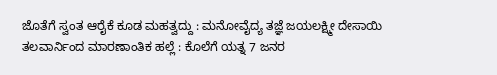ಜೊತೆಗೆ ಸ್ವಂತ ಆರೈಕೆ ಕೂಡ ಮಹತ್ವದ್ದು : ಮನೋವೈದ್ಯ ತಜ್ಞೆ ಜಯಲಕ್ಷ್ಮೀ ದೇಸಾಯಿ
ತಲವಾರ್ನಿಂದ ಮಾರಣಾಂತಿಕ ಹಲ್ಲೆ : ಕೊಲೆಗೆ ಯತ್ನ 7 ಜನರ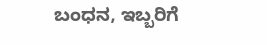ಬಂಧನ, ಇಬ್ಬರಿಗೆ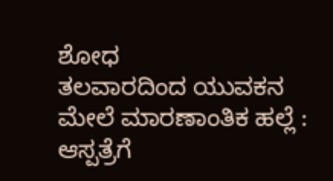ಶೋಧ
ತಲವಾರದಿಂದ ಯುವಕನ ಮೇಲೆ ಮಾರಣಾಂತಿಕ ಹಲ್ಲೆ : ಆಸ್ಪತ್ರೆಗೆ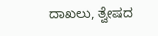ದಾಖಲು, ತ್ವೇಷದ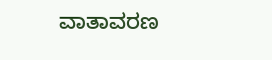ವಾತಾವರಣ